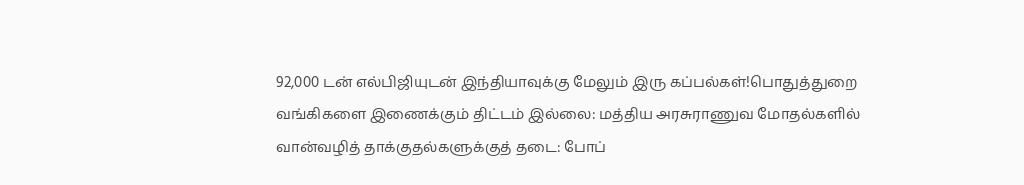92,000 டன் எல்பிஜியுடன் இந்தியாவுக்கு மேலும் இரு கப்பல்கள்!பொதுத்துறை வங்கிகளை இணைக்கும் திட்டம் இல்லை: மத்திய அரசுராணுவ மோதல்களில் வான்வழித் தாக்குதல்களுக்குத் தடை: போப்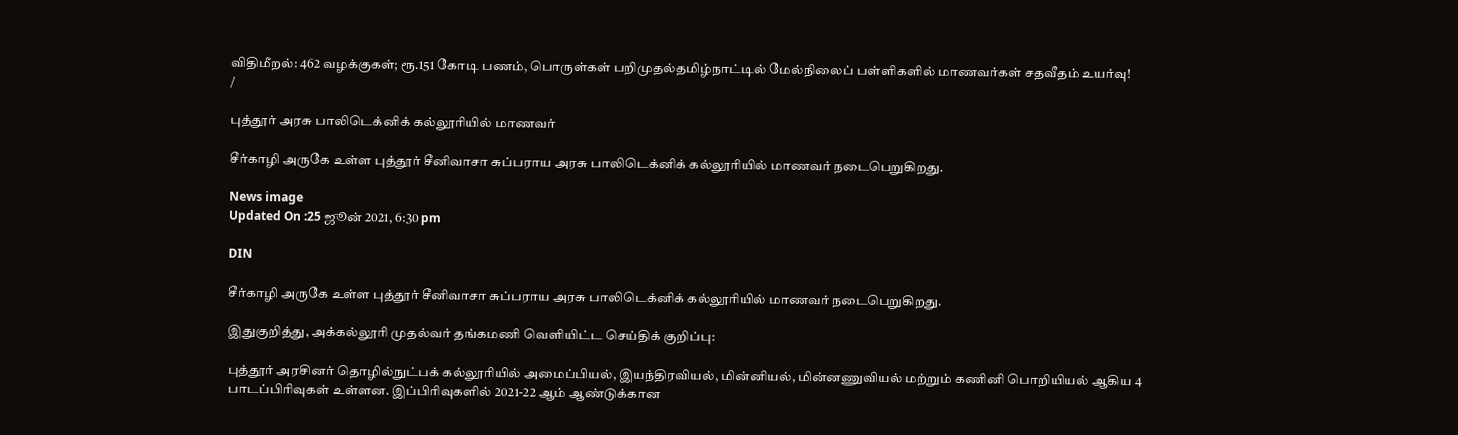விதிமீறல்: 462 வழக்குகள்; ரூ.151 கோடி பணம், பொருள்கள் பறிமுதல்தமிழ்நாட்டில் மேல்நிலைப் பள்ளிகளில் மாணவர்கள் சதவீதம் உயர்வு!
/

புத்தூர் அரசு பாலிடெக்னிக் கல்லூரியில் மாணவர்

சீர்காழி அருகே உள்ள புத்தூர் சீனிவாசா சுப்பராய அரசு பாலிடெக்னிக் கல்லூரியில் மாணவர் நடைபெறுகிறது.

News image
Updated On :25 ஜூன் 2021, 6:30 pm

DIN

சீர்காழி அருகே உள்ள புத்தூர் சீனிவாசா சுப்பராய அரசு பாலிடெக்னிக் கல்லூரியில் மாணவர் நடைபெறுகிறது.

இதுகுறித்து, அக்கல்லூரி முதல்வர் தங்கமணி வெளியிட்ட செய்திக் குறிப்பு:

புத்தூர் அரசினர் தொழில்நுட்பக் கல்லூரியில் அமைப்பியல், இயந்திரவியல், மின்னியல், மின்னணுவியல் மற்றும் கணினி பொறியியல் ஆகிய 4 பாடப்பிரிவுகள் உள்ளன. இப்பிரிவுகளில் 2021-22 ஆம் ஆண்டுக்கான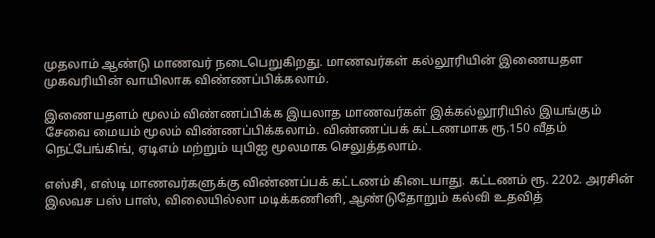முதலாம் ஆண்டு மாணவர் நடைபெறுகிறது. மாணவர்கள் கல்லூரியின் இணையதள முகவரியின் வாயிலாக விண்ணப்பிக்கலாம்.

இணையதளம் மூலம் விண்ணப்பிக்க இயலாத மாணவர்கள் இக்கல்லூரியில் இயங்கும் சேவை மையம் மூலம் விண்ணப்பிக்கலாம். விண்ணப்பக் கட்டணமாக ரூ.150 வீதம் நெட்பேங்கிங், ஏடிஎம் மற்றும் யுபிஐ மூலமாக செலுத்தலாம்.

எஸ்சி, எஸ்டி மாணவர்களுக்கு விண்ணப்பக் கட்டணம் கிடையாது. கட்டணம் ரூ. 2202. அரசின் இலவச பஸ் பாஸ், விலையில்லா மடிக்கணினி, ஆண்டுதோறும் கல்வி உதவித்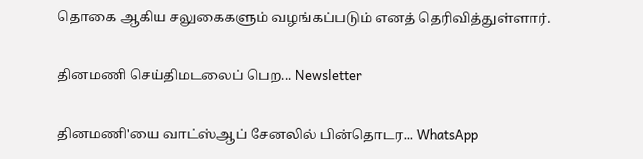தொகை ஆகிய சலுகைகளும் வழங்கப்படும் எனத் தெரிவித்துள்ளார்.

தினமணி செய்திமடலைப் பெற... Newsletter

தினமணி'யை வாட்ஸ்ஆப் சேனலில் பின்தொடர... WhatsApp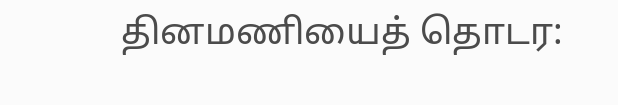தினமணியைத் தொடர: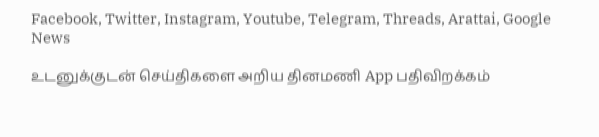Facebook, Twitter, Instagram, Youtube, Telegram, Threads, Arattai, Google News

உடனுக்குடன் செய்திகளை அறிய தினமணி App பதிவிறக்கம்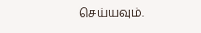செய்யவும்.